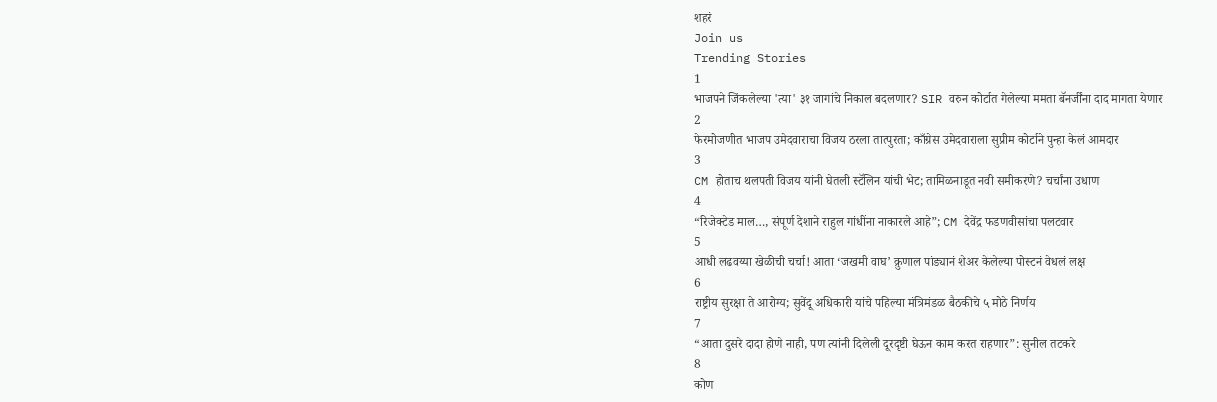शहरं
Join us
Trending Stories
1
भाजपने जिंकलेल्या 'त्या' ३१ जागांचे निकाल बदलणार? SIR वरुन कोर्टात गेलेल्या ममता बॅनर्जींना दाद मागता येणार
2
फेरमोजणीत भाजप उमेदवाराचा विजय ठरला तात्पुरता; काँग्रेस उमेदवाराला सुप्रीम कोर्टाने पुन्हा केलं आमदार
3
CM होताच थलपती विजय यांनी घेतली स्टॅलिन यांची भेट; तामिळनाडूत नवी समीकरणे? चर्चांना उधाण
4
“रिजेक्टेड माल…, संपूर्ण देशाने राहुल गांधींना नाकारले आहे”; CM देवेंद्र फडणवीसांचा पलटवार
5
आधी लढवय्या खेळीची चर्चा! आता ‘जखमी वाघ’ क्रुणाल पांड्यानं शेअर केलेल्या पोस्टनं वेधलं लक्ष
6
राष्ट्रीय सुरक्षा ते आरोग्य; सुवेंदू अधिकारी यांचे पहिल्या मंत्रिमंडळ बैठकीचे ५ मोठे निर्णय
7
“आता दुसरे दादा होणे नाही, पण त्यांनी दिलेली दूरदृष्टी घेऊन काम करत राहणार”: सुनील तटकरे
8
कोण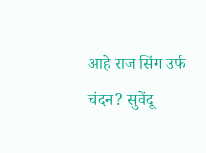आहे राज सिंग उर्फ चंदन? सुवेंदू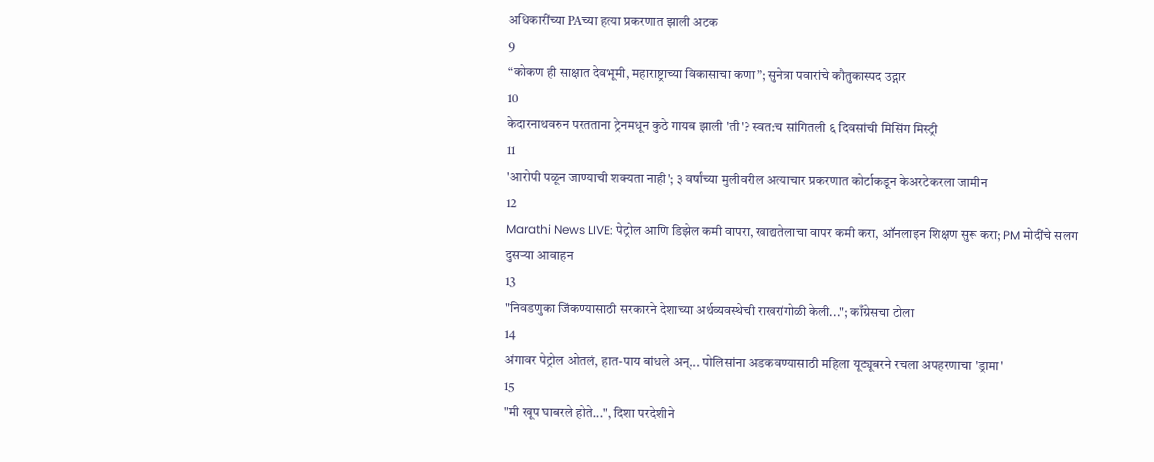अधिकारींच्या PAच्या हत्या प्रकरणात झाली अटक
9
“कोकण ही साक्षात देवभूमी, महाराष्ट्राच्या विकासाचा कणा”; सुनेत्रा पवारांचे कौतुकास्पद उद्गार
10
केदारनाथवरुन परतताना ट्रेनमधून कुठे गायब झाली 'ती'? स्वत:च सांगितली ६ दिवसांची मिसिंग मिस्ट्री
11
'आरोपी पळून जाण्याची शक्यता नाही'; ३ वर्षांच्या मुलीवरील अत्याचार प्रकरणात कोर्टाकडून केअरटेकरला जामीन
12
Marathi News LIVE: पेट्रोल आणि डिझेल कमी वापरा, खाद्यतेलाचा वापर कमी करा, ऑनलाइन शिक्षण सुरू करा; PM मोदींचे सलग दुसऱ्या आवाहन
13
"निवडणुका जिंकण्यासाठी सरकारने देशाच्या अर्थव्यवस्थेची राखरांगोळी केली..."; काँग्रेसचा टोला
14
अंगावर पेट्रोल ओतलं, हात-पाय बांधले अन्... पोलिसांना अडकवण्यासाठी महिला यूट्यूबरने रचला अपहरणाचा 'ड्रामा'
15
"मी खूप घाबरले होते...", दिशा परदेशीने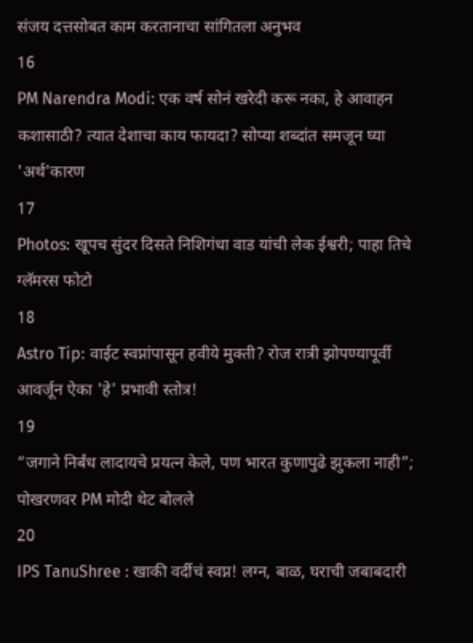संजय दत्तसोबत काम करतानाचा सांगितला अनुभव
16
PM Narendra Modi: एक वर्ष सोनं खरेदी करू नका, हे आवाहन कशासाठी? त्यात देशाचा काय फायदा? सोप्या शब्दांत समजून घ्या 'अर्थ'कारण
17
Photos: खूपच सुंदर दिसते निशिगंधा वाड यांची लेक ईश्वरी; पाहा तिचे ग्लॅमरस फोटो
18
Astro Tip: वाईट स्वप्नांपासून हवीये मुक्ती? रोज रात्री झोपण्यापूर्वी आवर्जून ऐका 'हे' प्रभावी स्तोत्र!
19
“जगाने निर्बंध लादायचे प्रयत्न केले, पण भारत कुणापुढे झुकला नाही”; पोखरणवर PM मोदी थेट बोलले
20
IPS TanuShree : खाकी वर्दीचं स्वप्न! लग्न, बाळ, घराची जबाबदारी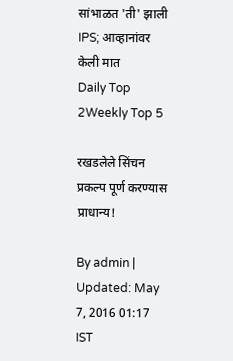सांभाळत 'ती' झाली IPS; आव्हानांवर केली मात
Daily Top 2Weekly Top 5

रखडलेले सिंचन प्रकल्प पूर्ण करण्यास प्राधान्य!

By admin | Updated: May 7, 2016 01:17 IST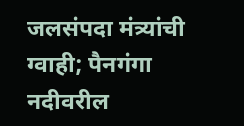जलसंपदा मंत्र्यांची ग्वाही; पैनगंगा नदीवरील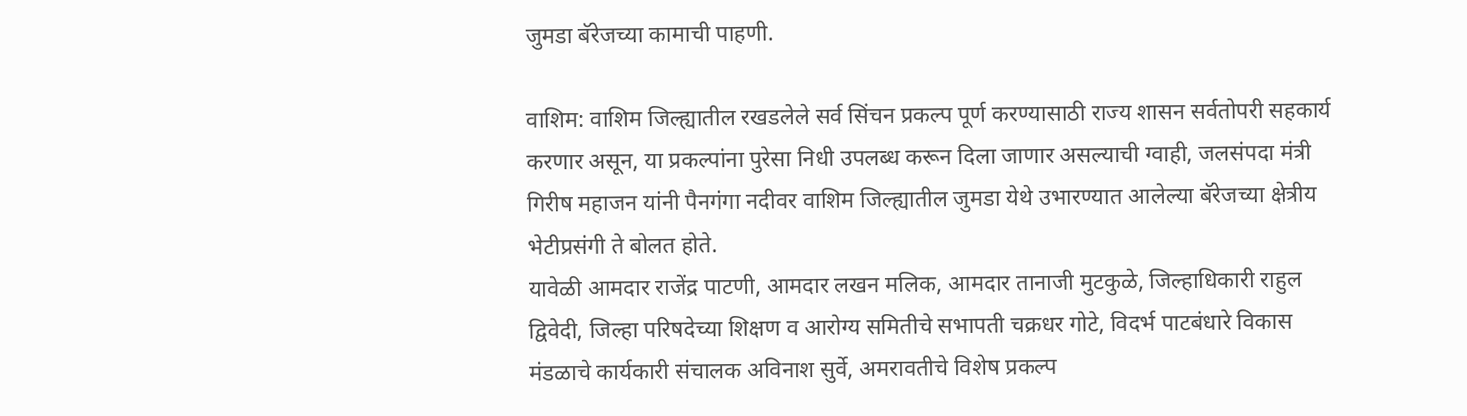जुमडा बॅरेजच्या कामाची पाहणी.

वाशिम: वाशिम जिल्ह्यातील रखडलेले सर्व सिंचन प्रकल्प पूर्ण करण्यासाठी राज्य शासन सर्वतोपरी सहकार्य करणार असून, या प्रकल्पांना पुरेसा निधी उपलब्ध करून दिला जाणार असल्याची ग्वाही, जलसंपदा मंत्री गिरीष महाजन यांनी पैनगंगा नदीवर वाशिम जिल्ह्यातील जुमडा येथे उभारण्यात आलेल्या बॅरेजच्या क्षेत्रीय भेटीप्रसंगी ते बोलत होते.
यावेळी आमदार राजेंद्र पाटणी, आमदार लखन मलिक, आमदार तानाजी मुटकुळे, जिल्हाधिकारी राहुल द्विवेदी, जिल्हा परिषदेच्या शिक्षण व आरोग्य समितीचे सभापती चक्रधर गोटे, विदर्भ पाटबंधारे विकास मंडळाचे कार्यकारी संचालक अविनाश सुर्वे, अमरावतीचे विशेष प्रकल्प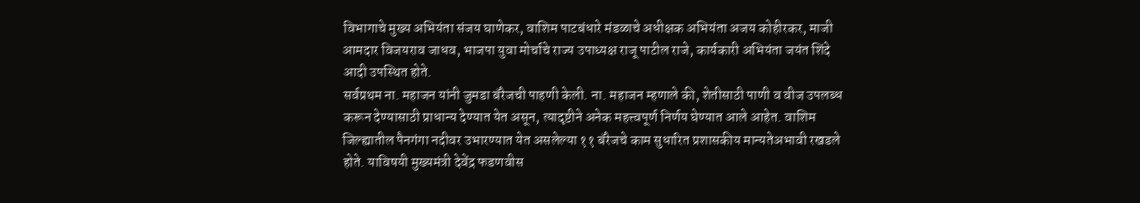विभागाचे मुख्य अभियंता संजय घाणेकर, वाशिम पाटबंधारे मंडळाचे अधीक्षक अभियंता अजय कोहीरकर, माजी आमदार विजयराव जाधव, भाजपा युवा मोर्चाचे राज्य उपाध्यक्ष राजू पाटील राजे, कार्यकारी अभियंता जयंत शिंदे आदी उपस्थित होते.
सर्वप्रथम ना. महाजन यांनी जुमडा बॅरेजची पाहणी केली. ना. महाजन म्हणाले की, शेतीसाठी पाणी व वीज उपलब्ध करून देण्यासाठी प्राधान्य देण्यात येत असून, त्यादृष्टीने अनेक महत्त्वपूर्ण निर्णय घेण्यात आले आहेत. वाशिम जिल्ह्यातील पैनगंगा नदीवर उभारण्यात येत असलेल्या ११ बॅरेजचे काम सुधारित प्रशासकीय मान्यतेअभावी रखडले होते. याविषयी मुख्यमंत्री देवेंद्र फडणवीस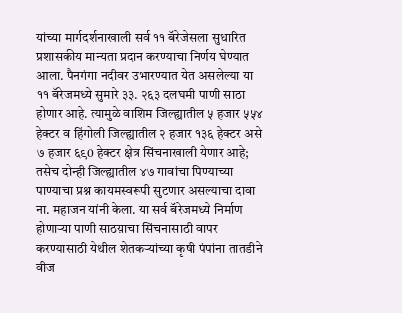यांच्या मार्गदर्शनाखाली सर्व ११ बॅरेजेसला सुधारित प्रशासकीय मान्यता प्रदान करण्याचा निर्णय घेण्यात आला. पैनगंगा नदीवर उभारण्यात येत असलेल्या या ११ बॅरेजमध्ये सुमारे ३३. २६३ दलघमी पाणी साठा होणार आहे. त्यामुळे वाशिम जिल्ह्यातील ५ हजार ५५४ हेक्टर व हिंगोली जिल्ह्यातील २ हजार १३६ हेक्टर असे ७ हजार ६९0 हेक्टर क्षेत्र सिंचनाखाली येणार आहे; तसेच दोन्ही जिल्ह्यातील ४७ गावांचा पिण्याच्या पाण्याचा प्रश्न कायमस्वरूपी सुटणार असल्याचा दावा ना. महाजन यांनी केला. या सर्व बॅरेजमध्ये निर्माण होणार्‍या पाणी साठय़ाचा सिंचनासाठी वापर करण्यासाठी येथील शेतकर्‍यांच्या कृषी पंपांना तातडीने वीज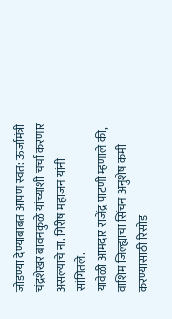जोडण्या देण्याबाबत आपण स्वत: ऊर्जामंत्री चंद्रशेखर बावनकुळे यांच्याशी चर्चा करणार असल्याचे ना. गिरीष महाजन यांनी सांगितले.
यावेळी आमदार राजेंद्र पाटणी म्हणाले की, वाशिम जिल्ह्याचा सिंचन अनुशेष कमी करण्यासाठी रिसोड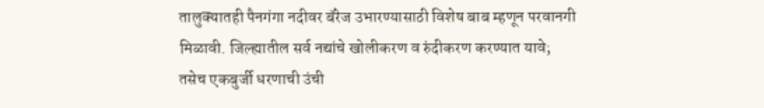तालुक्यातही पैनगंगा नदीवर बॅरेज उभारण्यासाठी विशेष बाब म्हणून परवानगी मिळावी. जिल्ह्यातील सर्व नद्यांचे खोलीकरण व रुंदीकरण करण्यात यावे; तसेच एकबुर्जी धरणाची उंची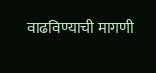वाढविण्याची मागणी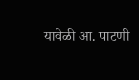यावेळी आ. पाटणी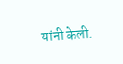यांनी केली.